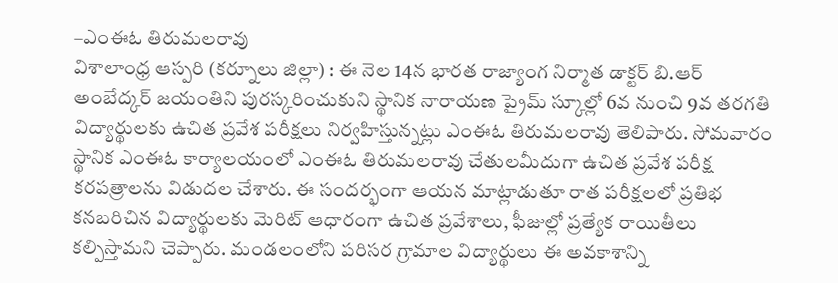–ఎంఈఓ తిరుమలరావు
విశాలాంధ్ర ఆస్పరి (కర్నూలు జిల్లా) : ఈ నెల 14న భారత రాజ్యాంగ నిర్మాత డాక్టర్ బి.ఆర్ అంబేద్కర్ జయంతిని పురస్కరించుకుని స్థానిక నారాయణ ప్రైమ్ స్కూల్లో 6వ నుంచి 9వ తరగతి విద్యార్థులకు ఉచిత ప్రవేశ పరీక్షలు నిర్వహిస్తున్నట్లు ఎంఈఓ తిరుమలరావు తెలిపారు. సోమవారం స్థానిక ఎంఈఓ కార్యాలయంలో ఎంఈఓ తిరుమలరావు చేతులమీదుగా ఉచిత ప్రవేశ పరీక్ష కరపత్రాలను విడుదల చేశారు. ఈ సందర్భంగా ఆయన మాట్లాడుతూ రాత పరీక్షలలో ప్రతిభ కనబరిచిన విద్యార్థులకు మెరిట్ ఆధారంగా ఉచిత ప్రవేశాలు, ఫీజుల్లో ప్రత్యేక రాయితీలు కల్పిస్తామని చెప్పారు. మండలంలోని పరిసర గ్రామాల విద్యార్థులు ఈ అవకాశాన్ని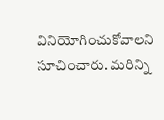వినియోగించుకోవాలని సూచించారు. మరిన్ని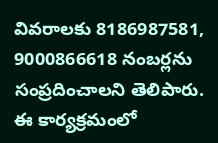వివరాలకు 8186987581, 9000866618 నంబర్లను సంప్రదించాలని తెలిపారు. ఈ కార్యక్రమంలో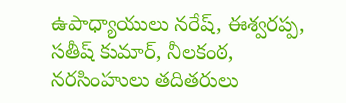ఉపాధ్యాయులు నరేష్, ఈశ్వరప్ప, సతీష్ కుమార్, నీలకంఠ, నరసింహులు తదితరులు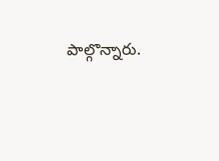పాల్గొన్నారు.